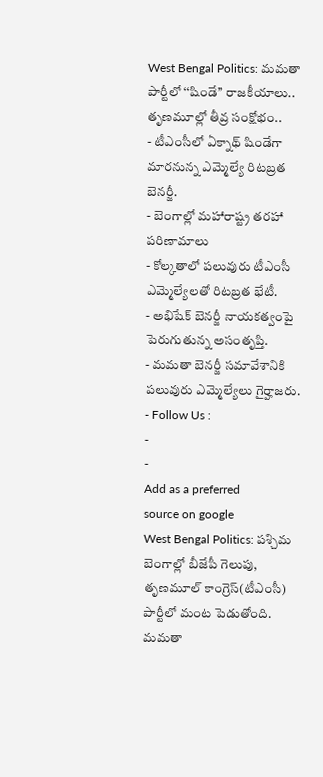West Bengal Politics: మమతా పార్టీలో ‘‘షిండే’’ రాజకీయాలు.. తృణమూల్లో తీవ్ర సంక్షోభం..
- టీఎంసీలో ఏక్నాథ్ షిండేగా మారనున్న ఎమ్మెల్యే రిటబ్రత బెనర్జీ.
- బెంగాల్లో మహారాష్ట్ర తరహా పరిణామాలు
- కోల్కతాలో పలువురు టీఎంసీ ఎమ్మెల్యేలతో రిటబ్రత భేటీ.
- అభిషేక్ బెనర్జీ నాయకత్వంపై పెరుగుతున్న అసంతృప్తి.
- మమతా బెనర్జీ సమావేశానికి పలువురు ఎమ్మెల్యేలు గైర్హాజరు.
- Follow Us :
-
-
Add as a preferred
source on google
West Bengal Politics: పశ్చిమ బెంగాల్లో బీజేపీ గెలుపు, తృణమూల్ కాంగ్రెస్(టీఎంసీ) పార్టీలో మంట పెడుతోంది. మమతా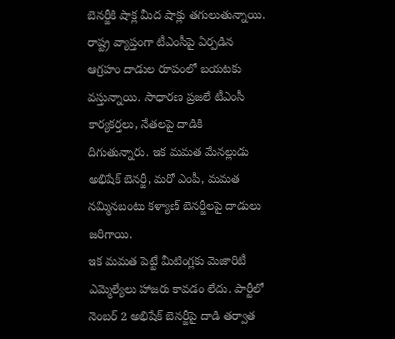బెనర్జీకి షాక్ల మీద షాక్లు తగులుతున్నాయి. రాష్ట్ర వ్యాప్తంగా టీఎంసీపై ఏర్పడిన ఆగ్రహం దాడుల రూపంలో బయటకు వస్తున్నాయి. సాధారణ ప్రజలే టీఎంసీ కార్యకర్తలు, నేతలపై దాడికి దిగుతున్నారు. ఇక మమత మేనల్లుడు అభిషేక్ బెనర్జీ, మరో ఎంపీ, మమత నమ్మినబంటు కళ్యాణ్ బెనర్జీలపై దాడులు జరిగాయి.
ఇక మమత పెట్టే మీటింగ్లకు మెజారిటీ ఎమ్మెల్యేలు హాజరు కావడం లేదు. పార్టీలో నెంబర్ 2 అభిషేక్ బెనర్జీపై దాడి తర్వాత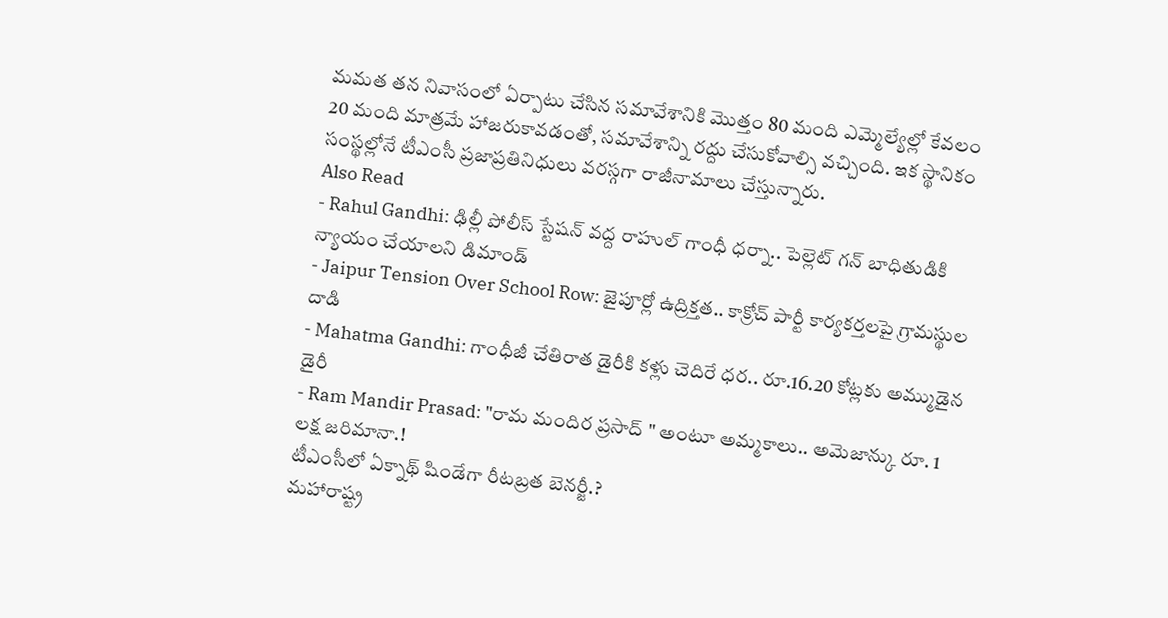మమత తన నివాసంలో ఏర్పాటు చేసిన సమావేశానికి మొత్తం 80 మంది ఎమ్మెల్యేల్లో కేవలం 20 మంది మాత్రమే హాజరుకావడంతో, సమావేశాన్ని రద్దు చేసుకోవాల్సి వచ్చింది. ఇక స్థానికం సంస్థల్లోనే టీఎంసీ ప్రజాప్రతినిధులు వరస్గగా రాజీనామాలు చేస్తున్నారు.
Also Read
- Rahul Gandhi: ఢిల్లీ పోలీస్ స్టేషన్ వద్ద రాహుల్ గాంధీ ధర్నా.. పెల్లెట్ గన్ బాధితుడికి న్యాయం చేయాలని డిమాండ్
- Jaipur Tension Over School Row: జైపూర్లో ఉద్రిక్తత.. కాక్రోచ్ పార్టీ కార్యకర్తలపై గ్రామస్థుల దాడి
- Mahatma Gandhi: గాంధీజీ చేతిరాత డైరీకి కళ్లు చెదిరే ధర.. రూ.16.20 కోట్లకు అమ్ముడైన డైరీ
- Ram Mandir Prasad: "రామ మందిర ప్రసాద్ " అంటూ అమ్మకాలు.. అమెజాన్కు రూ. 1 లక్ష జరిమానా.!
టీఎంసీలో ఏక్నాథ్ షిండేగా రీటబ్రత బెనర్జీ.?
మహారాష్ట్ర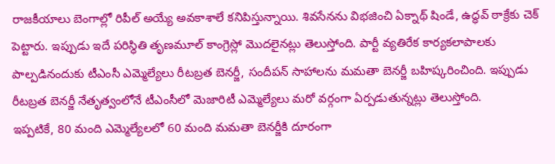రాజకీయాలు బెంగాల్లో రిపీల్ అయ్యే అవకాశాలే కనిపిస్తున్నాయి. శివసేనను విభజించి ఏక్నాథ్ షిండే, ఉద్ధవ్ ఠాక్రేకు చెక్ పెట్టారు. ఇప్పుడు ఇదే పరిస్థితి తృణమూల్ కాంగ్రెస్లో మొదలైనట్లు తెలుస్తోంది. పార్టీ వ్యతిరేక కార్యకలాపాలకు పాల్పడినందుకు టీఎంసీ ఎమ్మెల్యేలు రీటబ్రత బెనర్జీ, సందీపన్ సాహాలను మమతా బెనర్జీ బహిష్కరించింది. ఇప్పుడు రీటబ్రత బెనర్జీ నేతృత్వంలోనే టీఎంసీలో మెజారిటీ ఎమ్మెల్యేలు మరో వర్గంగా ఏర్పడుతున్నట్లు తెలుస్తోంది.
ఇప్పటికే, 80 మంది ఎమ్మెల్యేలలో 60 మంది మమతా బెనర్జీకి దూరంగా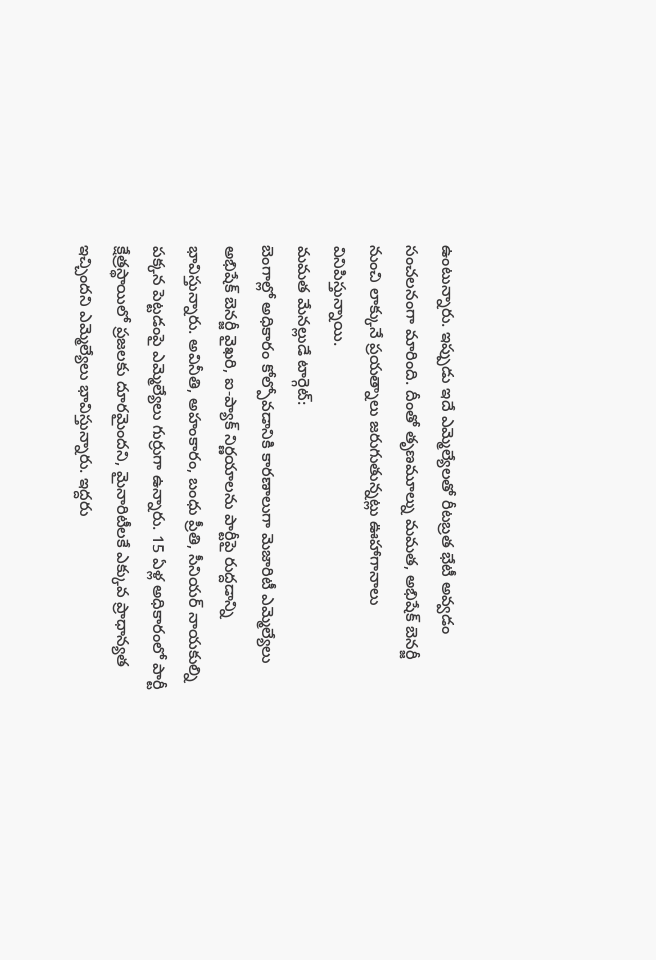ఉంటున్నారు. ఇప్పుడు ఇదే ఎమ్మెల్యేలతో రీటబ్రత భేటీ అవ్వడం సంచలనంగా మారింది. దీంతో తృణమూల్ను మమత, అభిషేక్ బెనర్జీ నుంచి లాక్కునే ప్రయత్నాలు జరుగుతున్నట్లు ఊహాగానాలు వినిపిస్తున్నాయి.
మమత మేనల్లుడే టార్గెట్:
బెంగాల్లో అధికారం కోల్పోవడానికి కారణాలుగా మెజారిటీ ఎమ్మెల్యేలు అభిషేక్ బెనర్జీ వైఖరి, ఐ-ప్యాక్ నిర్ణయాలను పార్టీపై రుద్దడాన్ని భావిస్తున్నారు. అవినీతి, అహంకారం, బంధు ప్రీతి, సీనియర్ నాయకుల్ని పక్కన పెట్టడంపై ఎమ్మెల్యేలు గుర్రుగా ఉన్నారు. 15 ఏళ్ల అధికారంలో పార్టీ క్షేత్రస్థాయిలో ప్రజలకు దూరమైందని, మైనారిటీలకే ఎక్కువ ప్రాధాన్యత ఇచ్చిందని ఎమ్మెల్యేలు భావిస్తున్నారు. ఇద్దరు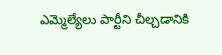ఎమ్మెల్యేలు పార్టీని చీల్చడానికి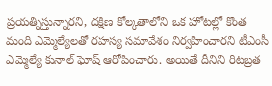ప్రయత్నిస్తున్నారని, దక్షిణ కోల్కతాలోని ఒక హోటల్లో కొంత మంది ఎమ్మెల్యేలతో రహస్య సమావేశం నిర్వహించారని టీఎంసీ ఎమ్మెల్యే కునాల్ ఘోష్ ఆరోపించారు. అయితే దీనిని రిటబ్రత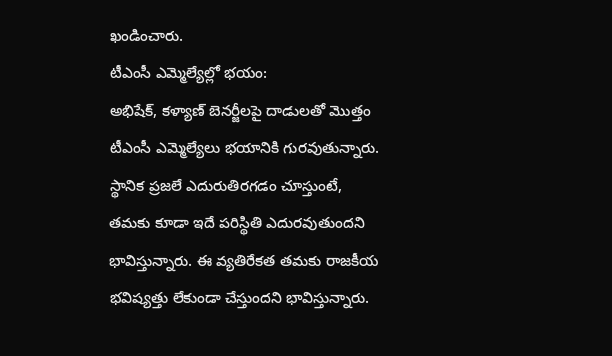ఖండించారు.
టీఎంసీ ఎమ్మెల్యేల్లో భయం:
అభిషేక్, కళ్యాణ్ బెనర్జీలపై దాడులతో మొత్తం టీఎంసీ ఎమ్మెల్యేలు భయానికి గురవుతున్నారు. స్థానిక ప్రజలే ఎదురుతిరగడం చూస్తుంటే, తమకు కూడా ఇదే పరిస్థితి ఎదురవుతుందని భావిస్తున్నారు. ఈ వ్యతిరేకత తమకు రాజకీయ భవిష్యత్తు లేకుండా చేస్తుందని భావిస్తున్నారు.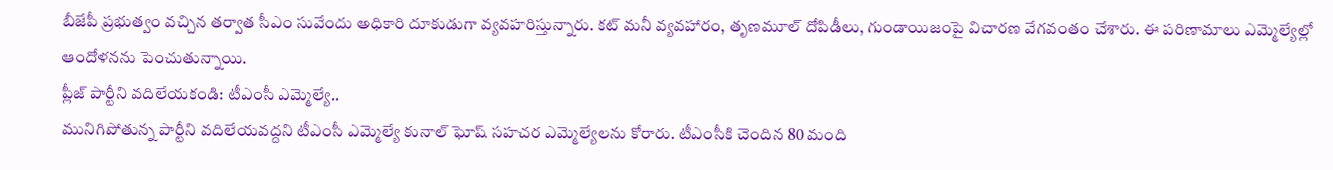బీజేపీ ప్రభుత్వం వచ్చిన తర్వాత సీఎం సువేందు అధికారి దూకుడుగా వ్యవహరిస్తున్నారు. కట్ మనీ వ్యవహారం, తృణమూల్ దోపిడీలు, గుండాయిజంపై విచారణ వేగవంతం చేశారు. ఈ పరిణామాలు ఎమ్మెల్యేల్లో ఆందోళనను పెంచుతున్నాయి.
ప్లీజ్ పార్టీని వదిలేయకండి: టీఎంసీ ఎమ్మెల్యే..
మునిగిపోతున్న పార్టీని వదిలేయవద్దని టీఎంసీ ఎమ్మెల్యే కునాల్ ఘోష్ సహచర ఎమ్మెల్యేలను కోరారు. టీఎంసీకి చెందిన 80 మంది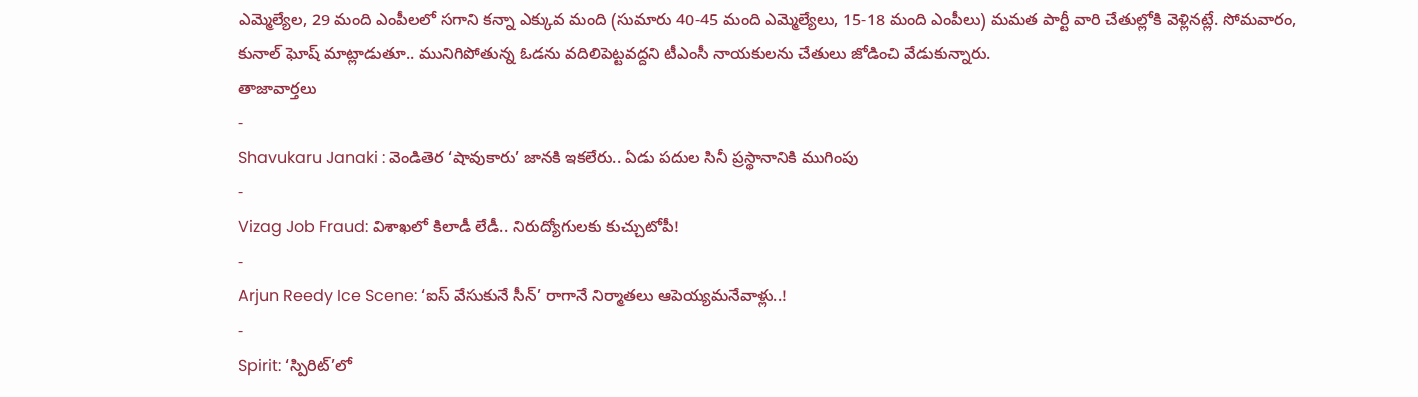ఎమ్మెల్యేల, 29 మంది ఎంపీలలో సగాని కన్నా ఎక్కువ మంది (సుమారు 40-45 మంది ఎమ్మెల్యేలు, 15-18 మంది ఎంపీలు) మమత పార్టీ వారి చేతుల్లోకి వెళ్లినట్లే. సోమవారం, కునాల్ ఘోష్ మాట్లాడుతూ.. మునిగిపోతున్న ఓడను వదిలిపెట్టవద్దని టీఎంసీ నాయకులను చేతులు జోడించి వేడుకున్నారు.
తాజావార్తలు
-
Shavukaru Janaki : వెండితెర ‘షావుకారు’ జానకి ఇకలేరు.. ఏడు పదుల సినీ ప్రస్థానానికి ముగింపు
-
Vizag Job Fraud: విశాఖలో కిలాడీ లేడీ.. నిరుద్యోగులకు కుచ్చుటోపీ!
-
Arjun Reedy Ice Scene: ‘ఐస్ వేసుకునే సీన్’ రాగానే నిర్మాతలు ఆపెయ్యమనేవాళ్లు..!
-
Spirit: ‘స్పిరిట్’లో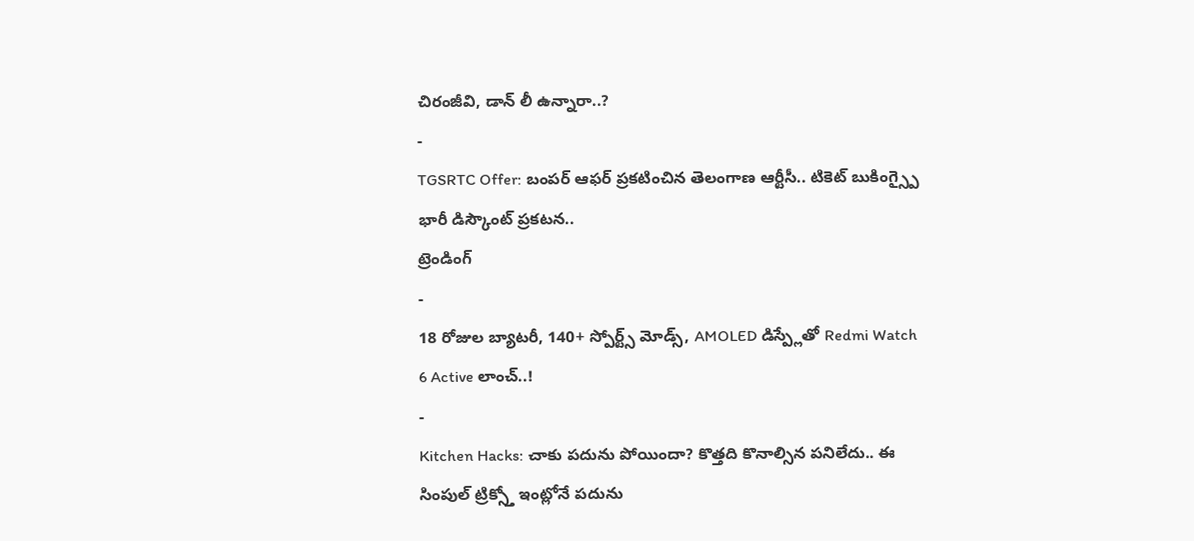చిరంజీవి, డాన్ లీ ఉన్నారా..?
-
TGSRTC Offer: బంపర్ ఆఫర్ ప్రకటించిన తెలంగాణ ఆర్టీసీ.. టికెట్ బుకింగ్స్పై భారీ డిస్కౌంట్ ప్రకటన..
ట్రెండింగ్
-
18 రోజుల బ్యాటరీ, 140+ స్పోర్ట్స్ మోడ్స్, AMOLED డిస్ప్లేతో Redmi Watch 6 Active లాంచ్..!
-
Kitchen Hacks: చాకు పదును పోయిందా? కొత్తది కొనాల్సిన పనిలేదు.. ఈ సింపుల్ ట్రిక్స్తో ఇంట్లోనే పదును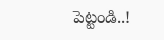పెట్టండి..!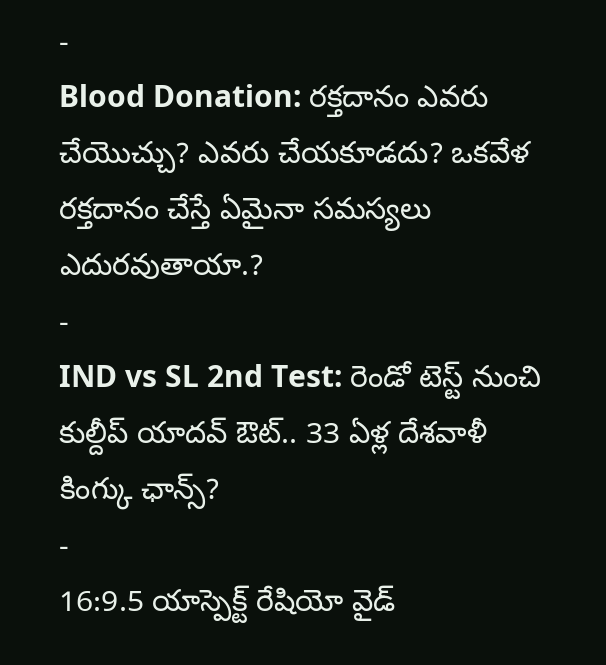-
Blood Donation: రక్తదానం ఎవరు చేయొచ్చు? ఎవరు చేయకూడదు? ఒకవేళ రక్తదానం చేస్తే ఏమైనా సమస్యలు ఎదురవుతాయా.?
-
IND vs SL 2nd Test: రెండో టెస్ట్ నుంచి కుల్దీప్ యాదవ్ ఔట్.. 33 ఏళ్ల దేశవాళీ కింగ్కు ఛాన్స్?
-
16:9.5 యాస్పెక్ట్ రేషియో వైడ్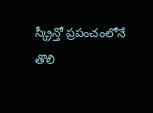స్క్రీన్తో ప్రపంచంలోనే తొలి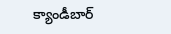క్యాండీబార్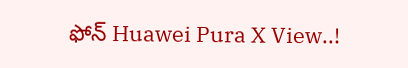ఫోన్ Huawei Pura X View..!